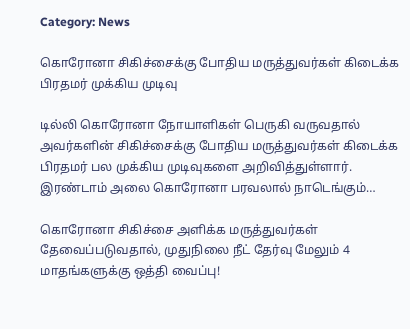Category: News

கொரோனா சிகிச்சைக்கு போதிய மருத்துவர்கள் கிடைக்க பிரதமர் முக்கிய முடிவு

டில்லி கொரோனா நோயாளிகள் பெருகி வருவதால் அவர்களின் சிகிச்சைக்கு போதிய மருத்துவர்கள் கிடைக்க பிரதமர் பல முக்கிய முடிவுகளை அறிவித்துள்ளார். இரண்டாம் அலை கொரோனா பரவலால் நாடெங்கும்…

கொரோனா சிகிச்சை அளிக்க மருத்துவர்கள் தேவைப்படுவதால், முதுநிலை நீட் தேர்வு மேலும் 4 மாதங்களுக்கு ஒத்தி வைப்பு!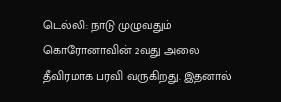டெல்லி: நாடு முழுவதும் கொரோனாவின் 2வது அலை தீவிரமாக பரவி வருகிறது. இதனால்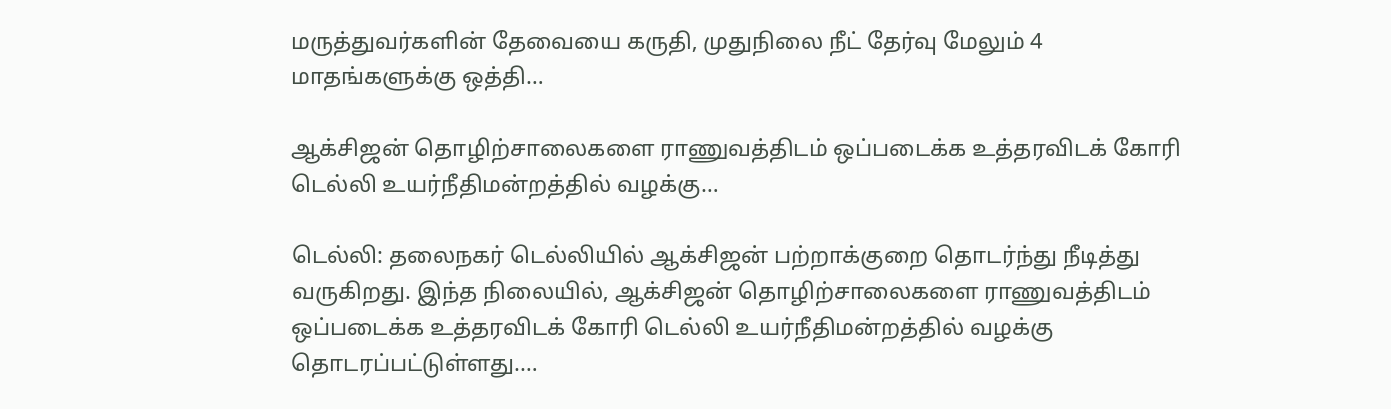மருத்துவர்களின் தேவையை கருதி, முதுநிலை நீட் தேர்வு மேலும் 4 மாதங்களுக்கு ஒத்தி…

ஆக்சிஜன் தொழிற்சாலைகளை ராணுவத்திடம் ஒப்படைக்க உத்தரவிடக் கோரி டெல்லி உயர்நீதிமன்றத்தில் வழக்கு…

டெல்லி: தலைநகர் டெல்லியில் ஆக்சிஜன் பற்றாக்குறை தொடர்ந்து நீடித்து வருகிறது. இந்த நிலையில், ஆக்சிஜன் தொழிற்சாலைகளை ராணுவத்திடம் ஒப்படைக்க உத்தரவிடக் கோரி டெல்லி உயர்நீதிமன்றத்தில் வழக்கு தொடரப்பட்டுள்ளது.…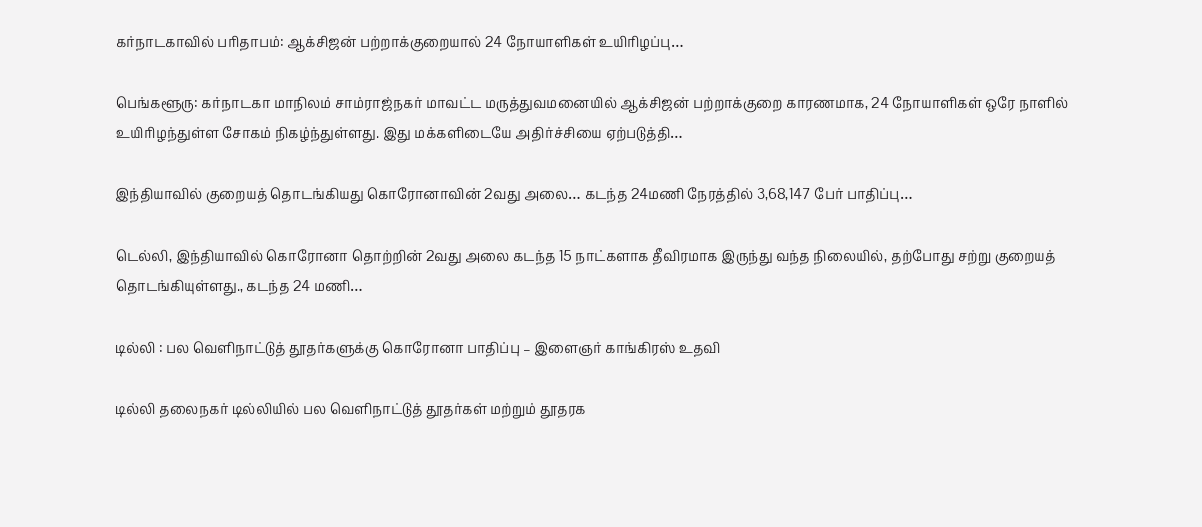கர்நாடகாவில் பரிதாபம்: ஆக்சிஜன் பற்றாக்குறையால் 24 நோயாளிகள் உயிரிழப்பு…

பெங்களூரு: கர்நாடகா மாநிலம் சாம்ராஜ்நகர் மாவட்ட மருத்துவமனையில் ஆக்சிஜன் பற்றாக்குறை காரணமாக, 24 நோயாளிகள் ஒரே நாளில் உயிரிழந்துள்ள சோகம் நிகழ்ந்துள்ளது. இது மக்களிடையே அதிர்ச்சியை ஏற்படுத்தி…

இந்தியாவில் குறையத் தொடங்கியது கொரோனாவின் 2வது அலை… கடந்த 24மணி நேரத்தில் 3,68,147 பேர் பாதிப்பு…

டெல்லி, இந்தியாவில் கொரோனா தொற்றின் 2வது அலை கடந்த 15 நாட்களாக தீவிரமாக இருந்து வந்த நிலையில், தற்போது சற்று குறையத் தொடங்கியுள்ளது., கடந்த 24 மணி…

டில்லி : பல வெளிநாட்டுத் தூதர்களுக்கு கொரோனா பாதிப்பு – இளைஞர் காங்கிரஸ் உதவி

டில்லி தலைநகர் டில்லியில் பல வெளிநாட்டுத் தூதர்கள் மற்றும் தூதரக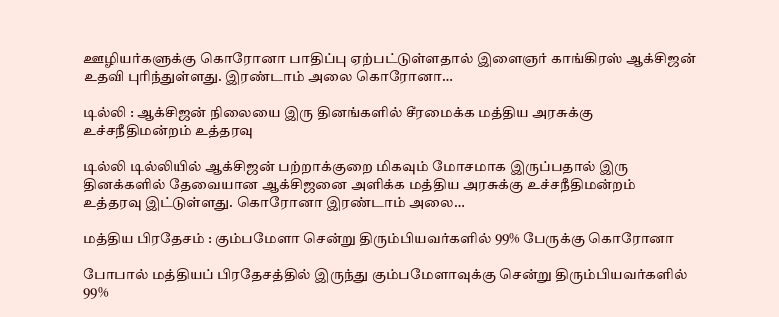ஊழியர்களுக்கு கொரோனா பாதிப்பு ஏற்பட்டுள்ளதால் இளைஞர் காங்கிரஸ் ஆக்சிஜன் உதவி புரிந்துள்ளது. இரண்டாம் அலை கொரோனா…

டில்லி : ஆக்சிஜன் நிலையை இரு தினங்களில் சீரமைக்க மத்திய அரசுக்கு உச்சநீதிமன்றம் உத்தரவு

டில்லி டில்லியில் ஆக்சிஜன் பற்றாக்குறை மிகவும் மோசமாக இருப்பதால் இரு தினக்களில் தேவையான ஆக்சிஜனை அளிக்க மத்திய அரசுக்கு உச்சநீதிமன்றம் உத்தரவு இட்டுள்ளது. கொரோனா இரண்டாம் அலை…

மத்திய பிரதேசம் : கும்பமேளா சென்று திரும்பியவர்களில் 99% பேருக்கு கொரோனா

போபால் மத்தியப் பிரதேசத்தில் இருந்து கும்பமேளாவுக்கு சென்று திரும்பியவர்களில் 99%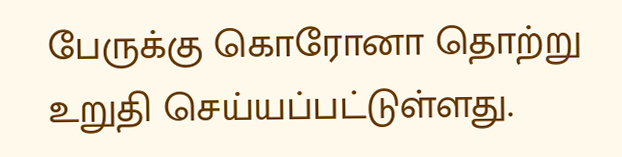பேருக்கு கொரோனா தொற்று உறுதி செய்யப்பட்டுள்ளது.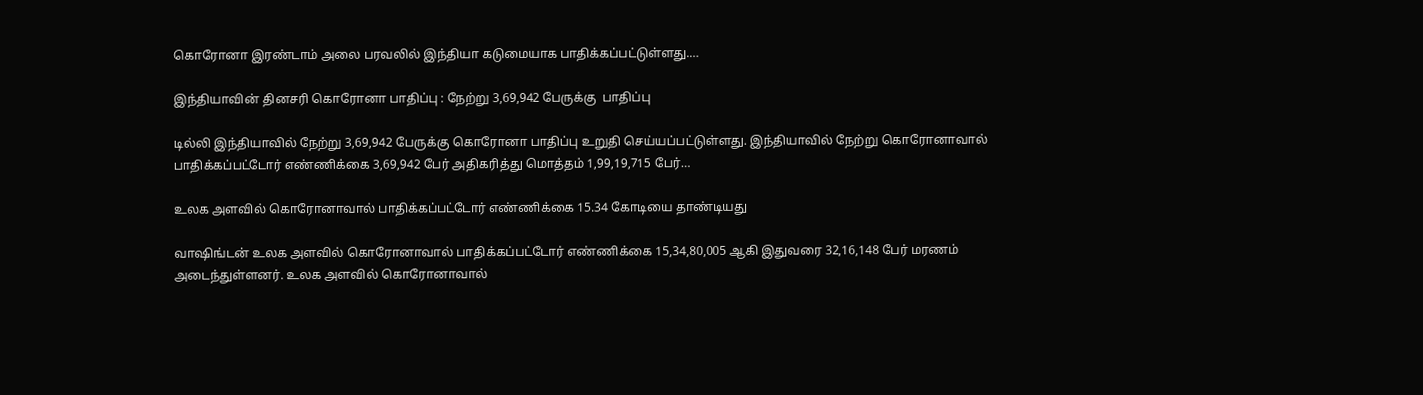கொரோனா இரண்டாம் அலை பரவலில் இந்தியா கடுமையாக பாதிக்கப்பட்டுள்ளது.…

இந்தியாவின் தினசரி கொரோனா பாதிப்பு : நேற்று 3,69,942 பேருக்கு  பாதிப்பு

டில்லி இந்தியாவில் நேற்று 3,69,942 பேருக்கு கொரோனா பாதிப்பு உறுதி செய்யப்பட்டுள்ளது. இந்தியாவில் நேற்று கொரோனாவால் பாதிக்கப்பட்டோர் எண்ணிக்கை 3,69,942 பேர் அதிகரித்து மொத்தம் 1,99,19,715 பேர்…

உலக அளவில் கொரோனாவால் பாதிக்கப்பட்டோர் எண்ணிக்கை 15.34 கோடியை தாண்டியது

வாஷிங்டன் உலக அளவில் கொரோனாவால் பாதிக்கப்பட்டோர் எண்ணிக்கை 15,34,80,005 ஆகி இதுவரை 32,16,148 பேர் மரணம் அடைந்துள்ளனர். உலக அளவில் கொரோனாவால்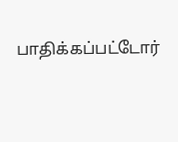பாதிக்கப்பட்டோர்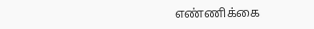எண்ணிக்கை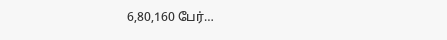6,80,160 பேர்…